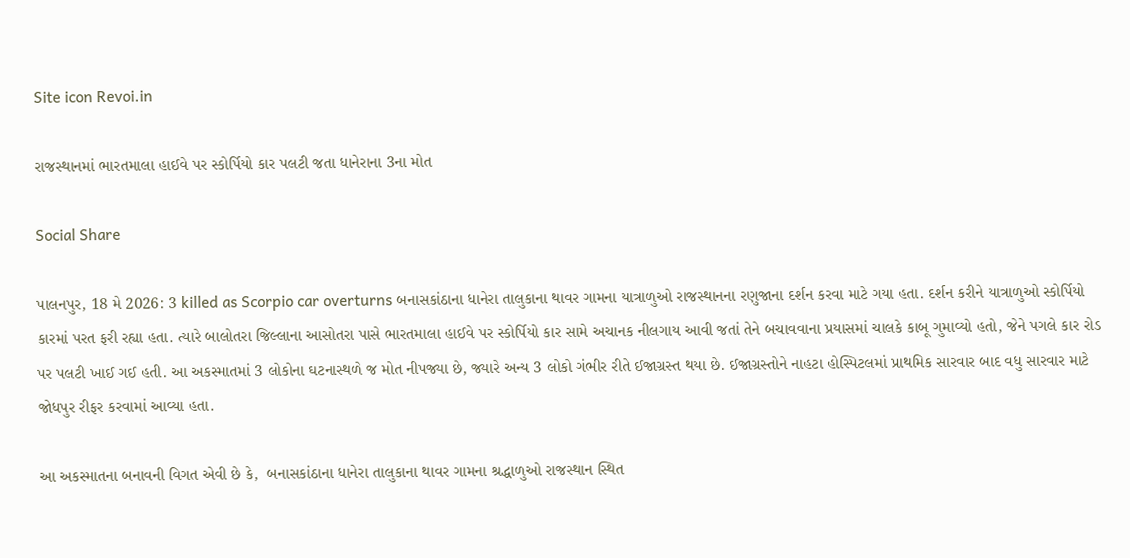Site icon Revoi.in

રાજસ્થાનમાં ભારતમાલા હાઈવે પર સ્કોર્પિયો કાર પલટી જતા ધાનેરાના 3ના મોત

Social Share

પાલનપુર, 18 મે 2026: 3 killed as Scorpio car overturns બનાસકાંઠાના ધાનેરા તાલુકાના થાવર ગામના યાત્રાળુઓ રાજસ્થાનના રણુજાના દર્શન કરવા માટે ગયા હતા. દર્શન કરીને યાત્રાળુઓ સ્કોર્પિયો કારમાં પરત ફરી રહ્યા હતા. ત્યારે બાલોતરા જિલ્લાના આસોતરા પાસે ભારતમાલા હાઈવે પર સ્કોર્પિયો કાર સામે અચાનક નીલગાય આવી જતાં તેને બચાવવાના પ્રયાસમાં ચાલકે કાબૂ ગુમાવ્યો હતો, જેને પગલે કાર રોડ પર પલટી ખાઈ ગઈ હતી. આ અકસ્માતમાં 3 લોકોના ઘટનાસ્થળે જ મોત નીપજ્યા છે, જ્યારે અન્ય 3 લોકો ગંભીર રીતે ઈજાગ્રસ્ત થયા છે. ઈજાગ્રસ્તોને નાહટા હોસ્પિટલમાં પ્રાથમિક સારવાર બાદ વધુ સારવાર માટે જોધપુર રીફર કરવામાં આવ્યા હતા.

આ અકસ્માતના બનાવની વિગત એવી છે કે,  બનાસકાંઠાના ધાનેરા તાલુકાના થાવર ગામના શ્રદ્ધાળુઓ રાજસ્થાન સ્થિત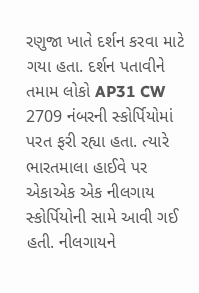રણુજા ખાતે દર્શન કરવા માટે ગયા હતા. દર્શન પતાવીને તમામ લોકો AP31 CW 2709 નંબરની સ્કોર્પિયોમાં પરત ફરી રહ્યા હતા. ત્યારે ભારતમાલા હાઈવે પર એકાએક એક નીલગાય સ્કોર્પિયોની સામે આવી ગઈ હતી. નીલગાયને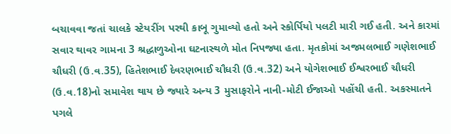બચાવવા જતાં ચાલકે સ્ટેયરીંગ પરથી કાબૂ ગુમાવ્યો હતો અને સ્કોર્પિયો પલટી મારી ગઈ હતી. અને કારમાં સવાર થાવર ગામના 3 શ્રદ્ધાળુઓના ઘટનાસ્થળે મોત નિપજ્યા હતા. મૃતકોમાં અજમલભાઈ ગણેશભાઈ ચૌધરી (ઉ.વ.35), હિતેશભાઈ દેવરણભાઈ ચૌધરી (ઉ.વ.32) અને યોગેશભાઈ ઈશ્વરભાઈ ચૌધરી (ઉ.વ.18)નો સમાવેશ થાય છે જ્યારે અન્ય 3 મુસાફરોને નાની-મોટી ઈજાઓ પહોંચી હતી. અકસ્માતને પગલે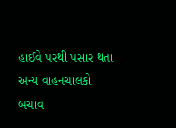હાઈવે પરથી પસાર થતા અન્ય વાહનચાલકો બચાવ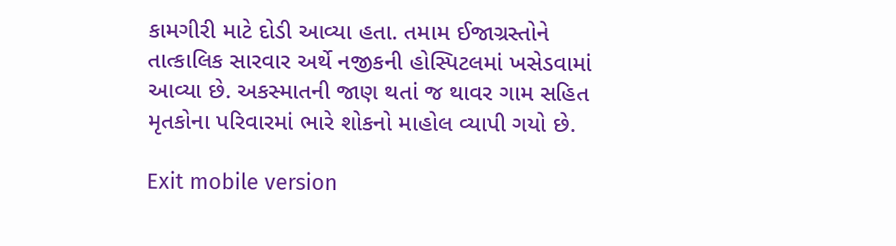કામગીરી માટે દોડી આવ્યા હતા. તમામ ઈજાગ્રસ્તોને તાત્કાલિક સારવાર અર્થે નજીકની હોસ્પિટલમાં ખસેડવામાં આવ્યા છે. અકસ્માતની જાણ થતાં જ થાવર ગામ સહિત મૃતકોના પરિવારમાં ભારે શોકનો માહોલ વ્યાપી ગયો છે.

Exit mobile version